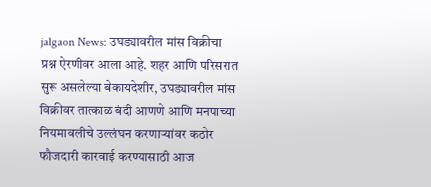jalgaon News: उघड्यावरील मांस विक्रीचा प्रश्न ऐरणीवर आला आहे. शहर आणि परिसरात सुरू असलेल्या बेकायदेशीर, उघड्यावरील मांस विक्रीवर तात्काळ बंदी आणणे आणि मनपाच्या नियमावलीचे उल्लंघन करणाऱ्यांवर कठोर फौजदारी कारवाई करण्यासाठी आज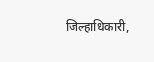जिल्हाधिकारी,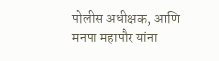पोलीस अधीक्षक, आणि मनपा महापौर यांना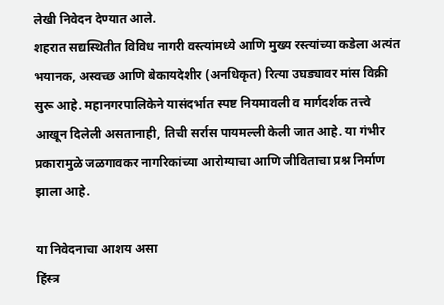लेखी निवेदन देण्यात आले.
शहरात सद्यस्थितीत विविध नागरी वस्त्यांमध्ये आणि मुख्य रस्त्यांच्या कडेला अत्यंत भयानक, अस्वच्छ आणि बेकायदेशीर (अनधिकृत) रित्या उघड्यावर मांस विक्री सुरू आहे. महानगरपालिकेने यासंदर्भात स्पष्ट नियमावली व मार्गदर्शक तत्त्वे आखून दिलेली असतानाही, तिची सर्रास पायमल्ली केली जात आहे. या गंभीर प्रकारामुळे जळगावकर नागरिकांच्या आरोग्याचा आणि जीविताचा प्रश्न निर्माण झाला आहे.

या निवेदनाचा आशय असा
हिंस्त्र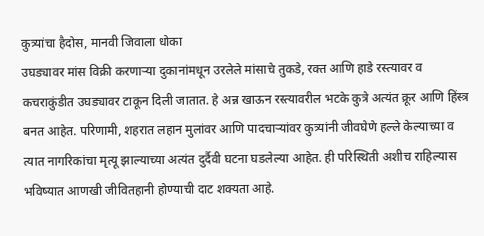कुत्र्यांचा हैदोस, मानवी जिवाला धोका
उघड्यावर मांस विक्री करणाऱ्या दुकानांमधून उरलेले मांसाचे तुकडे, रक्त आणि हाडे रस्त्यावर व कचराकुंडीत उघड्यावर टाकून दिली जातात. हे अन्न खाऊन रस्त्यावरील भटके कुत्रे अत्यंत क्रूर आणि हिंस्त्र बनत आहेत. परिणामी, शहरात लहान मुलांवर आणि पादचाऱ्यांवर कुत्र्यांनी जीवघेणे हल्ले केल्याच्या व त्यात नागरिकांचा मृत्यू झाल्याच्या अत्यंत दुर्दैवी घटना घडलेल्या आहेत. ही परिस्थिती अशीच राहिल्यास भविष्यात आणखी जीवितहानी होण्याची दाट शक्यता आहे.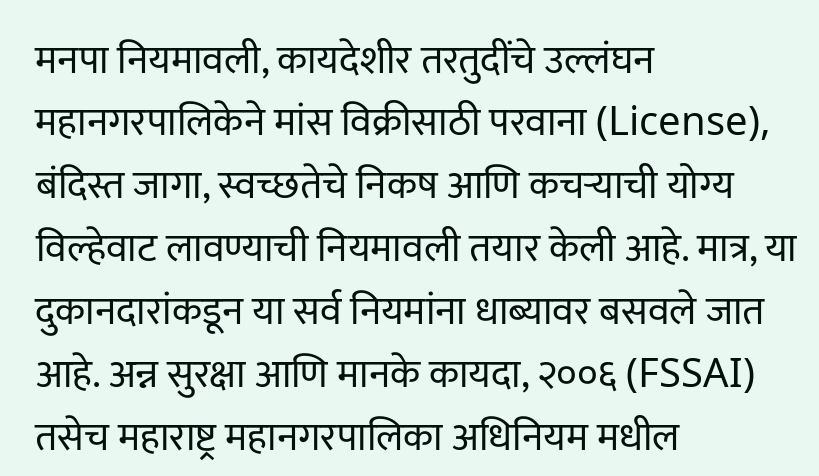मनपा नियमावली, कायदेशीर तरतुदींचे उल्लंघन
महानगरपालिकेने मांस विक्रीसाठी परवाना (License), बंदिस्त जागा, स्वच्छतेचे निकष आणि कचऱ्याची योग्य विल्हेवाट लावण्याची नियमावली तयार केली आहे. मात्र, या दुकानदारांकडून या सर्व नियमांना धाब्यावर बसवले जात आहे. अन्न सुरक्षा आणि मानके कायदा, २००६ (FSSAI) तसेच महाराष्ट्र महानगरपालिका अधिनियम मधील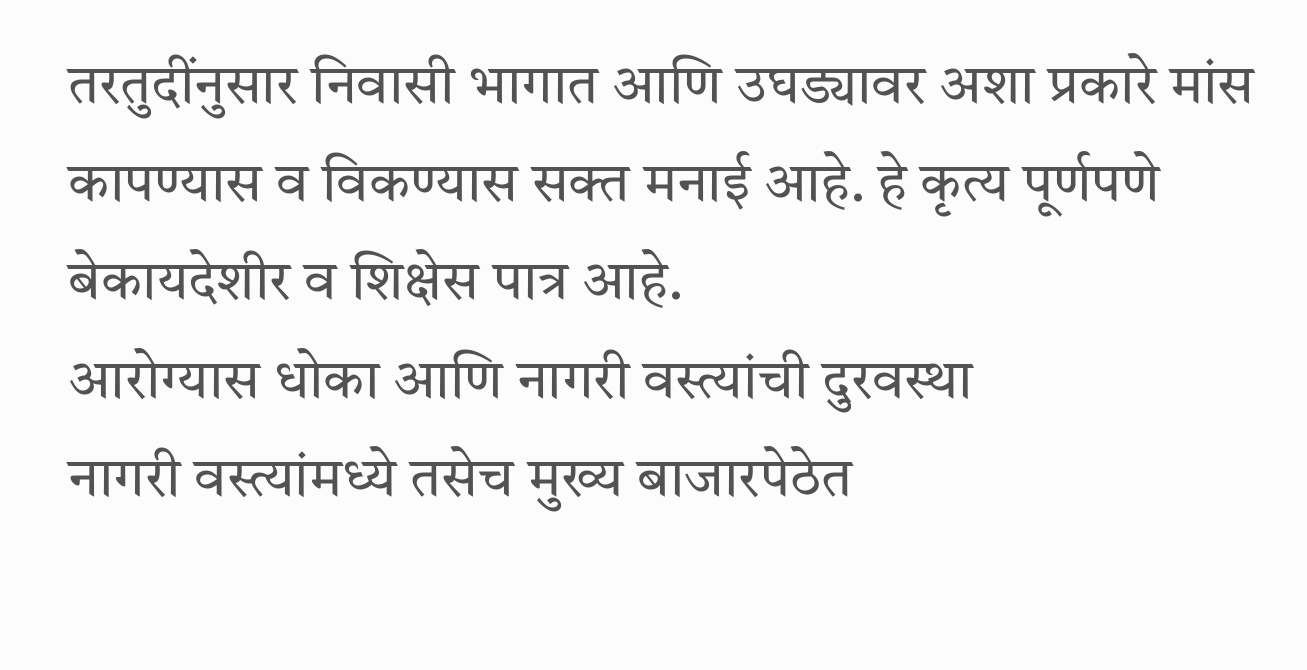तरतुदींनुसार निवासी भागात आणि उघड्यावर अशा प्रकारे मांस कापण्यास व विकण्यास सक्त मनाई आहे. हे कृत्य पूर्णपणे बेकायदेशीर व शिक्षेस पात्र आहे.
आरोग्यास धोका आणि नागरी वस्त्यांची दुरवस्था
नागरी वस्त्यांमध्ये तसेच मुख्य बाजारपेठेत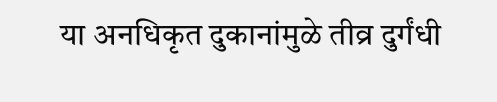या अनधिकृत दुकानांमुळे तीव्र दुर्गंधी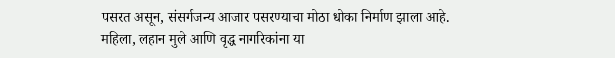पसरत असून, संसर्गजन्य आजार पसरण्याचा मोठा धोका निर्माण झाला आहे. महिला, लहान मुले आणि वृद्ध नागरिकांना या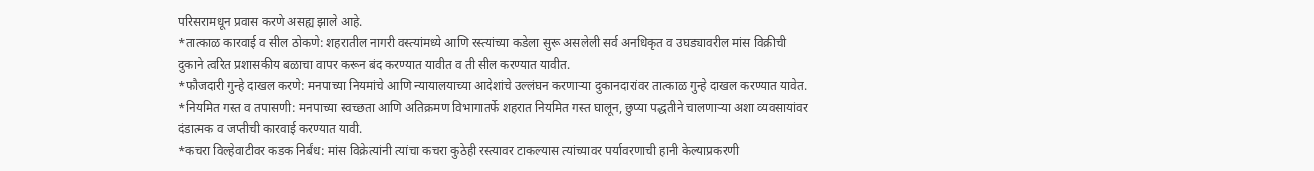परिसरामधून प्रवास करणे असह्य झाले आहे.
*तात्काळ कारवाई व सील ठोकणे: शहरातील नागरी वस्त्यांमध्ये आणि रस्त्यांच्या कडेला सुरू असलेली सर्व अनधिकृत व उघड्यावरील मांस विक्रीची दुकाने त्वरित प्रशासकीय बळाचा वापर करून बंद करण्यात यावीत व ती सील करण्यात यावीत.
*फौजदारी गुन्हे दाखल करणे: मनपाच्या नियमांचे आणि न्यायालयाच्या आदेशांचे उल्लंघन करणाऱ्या दुकानदारांवर तात्काळ गुन्हे दाखल करण्यात यावेत.
*नियमित गस्त व तपासणी: मनपाच्या स्वच्छता आणि अतिक्रमण विभागातर्फे शहरात नियमित गस्त घालून, छुप्या पद्धतीने चालणाऱ्या अशा व्यवसायांवर दंडात्मक व जप्तीची कारवाई करण्यात यावी.
*कचरा विल्हेवाटीवर कडक निर्बंध: मांस विक्रेत्यांनी त्यांचा कचरा कुठेही रस्त्यावर टाकल्यास त्यांच्यावर पर्यावरणाची हानी केल्याप्रकरणी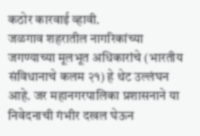कठोर कारवाई व्हावी.
जळगाव शहरातील नागरिकांच्या जगण्याच्या मूलभूत अधिकारांचे (भारतीय संविधानाचे कलम २१) हे थेट उल्लंघन आहे. जर महानगरपालिका प्रशासनाने या निवेदनाची गंभीर दखल घेऊन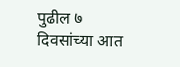पुढील ७ दिवसांच्या आत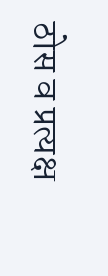ठोस व प्रत्यक्ष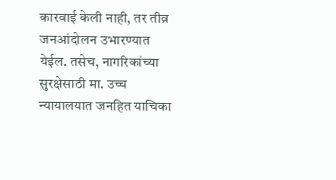कारवाई केली नाही, तर तीव्र जनआंदोलन उभारण्यात येईल. तसेच, नागरिकांच्या सुरक्षेसाठी मा. उच्च न्यायालयात जनहित याचिका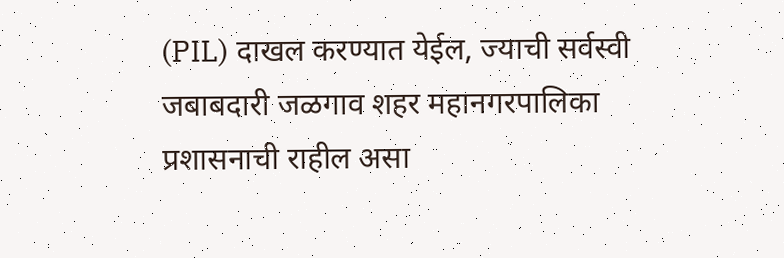(PIL) दाखल करण्यात येईल, ज्याची सर्वस्वी जबाबदारी जळगाव शहर महानगरपालिका प्रशासनाची राहील असा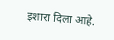इशारा दिला आहे.